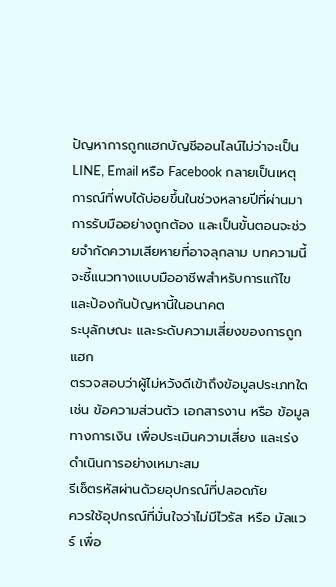ปัญหาการถูกแฮกบัญชีออนไลน์ไม่ว่าจะเป็น LINE, Email หรือ Facebook กลายเป็นเหตุการณ์ที่พบได้บ่อยขึ้นในช่วงหลายปีที่ผ่านมา การรับมืออย่างถูกต้อง และเป็นขั้นตอนจะช่วยจำกัดความเสียหายที่อาจลุกลาม บทความนี้จะชี้แนวทางแบบมืออาชีพสำหรับการแก้ไข และป้องกันปัญหานี้ในอนาคต
ระบุลักษณะ และระดับความเสี่ยงของการถูกแฮก
ตรวจสอบว่าผู้ไม่หวังดีเข้าถึงข้อมูลประเภทใด เช่น ข้อความส่วนตัว เอกสารงาน หรือ ข้อมูลทางการเงิน เพื่อประเมินความเสี่ยง และเร่งดำเนินการอย่างเหมาะสม
รีเซ็ตรหัสผ่านด้วยอุปกรณ์ที่ปลอดภัย
ควรใช้อุปกรณ์ที่มั่นใจว่าไม่มีไวรัส หรือ มัลแวร์ เพื่อ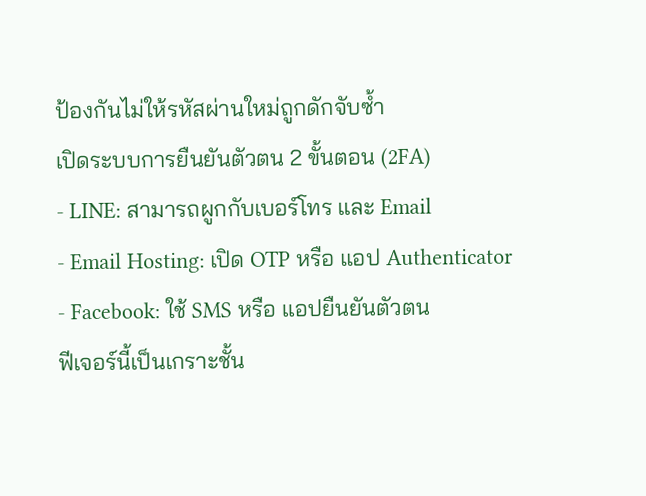ป้องกันไม่ให้รหัสผ่านใหม่ถูกดักจับซ้ำ
เปิดระบบการยืนยันตัวตน 2 ขั้นตอน (2FA)
- LINE: สามารถผูกกับเบอร์โทร และ Email
- Email Hosting: เปิด OTP หรือ แอป Authenticator
- Facebook: ใช้ SMS หรือ แอปยืนยันตัวตน
ฟีเจอร์นี้เป็นเกราะชั้น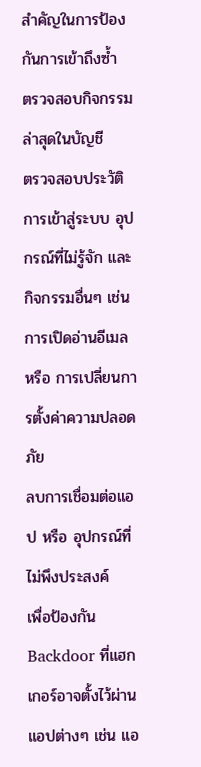สำคัญในการป้องกันการเข้าถึงซ้ำ
ตรวจสอบกิจกรรมล่าสุดในบัญชี
ตรวจสอบประวัติการเข้าสู่ระบบ อุปกรณ์ที่ไม่รู้จัก และกิจกรรมอื่นๆ เช่น การเปิดอ่านอีเมล หรือ การเปลี่ยนการตั้งค่าความปลอดภัย
ลบการเชื่อมต่อแอป หรือ อุปกรณ์ที่ไม่พึงประสงค์
เพื่อป้องกัน Backdoor ที่แฮกเกอร์อาจตั้งไว้ผ่านแอปต่างๆ เช่น แอ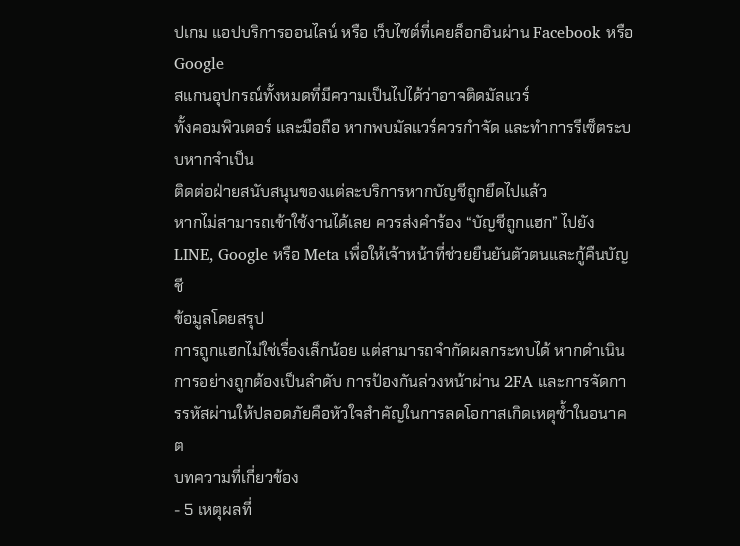ปเกม แอปบริการออนไลน์ หรือ เว็บไซต์ที่เคยล็อกอินผ่าน Facebook หรือ Google
สแกนอุปกรณ์ทั้งหมดที่มีความเป็นไปได้ว่าอาจติดมัลแวร์
ทั้งคอมพิวเตอร์ และมือถือ หากพบมัลแวร์ควรกำจัด และทำการรีเซ็ตระบบหากจำเป็น
ติดต่อฝ่ายสนับสนุนของแต่ละบริการหากบัญชีถูกยึดไปแล้ว
หากไม่สามารถเข้าใช้งานได้เลย ควรส่งคำร้อง “บัญชีถูกแฮก” ไปยัง LINE, Google หรือ Meta เพื่อให้เจ้าหน้าที่ช่วยยืนยันตัวตนและกู้คืนบัญชี
ข้อมูลโดยสรุป
การถูกแฮกไม่ใช่เรื่องเล็กน้อย แต่สามารถจำกัดผลกระทบได้ หากดำเนินการอย่างถูกต้องเป็นลำดับ การป้องกันล่วงหน้าผ่าน 2FA และการจัดการรหัสผ่านให้ปลอดภัยคือหัวใจสำคัญในการลดโอกาสเกิดเหตุซ้ำในอนาคต
บทความที่เกี่ยวข้อง
- 5 เหตุผลที่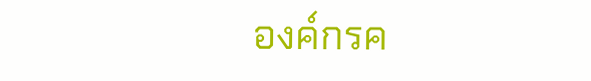องค์กรค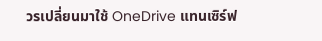วรเปลี่ยนมาใช้ OneDrive แทนเซิร์ฟ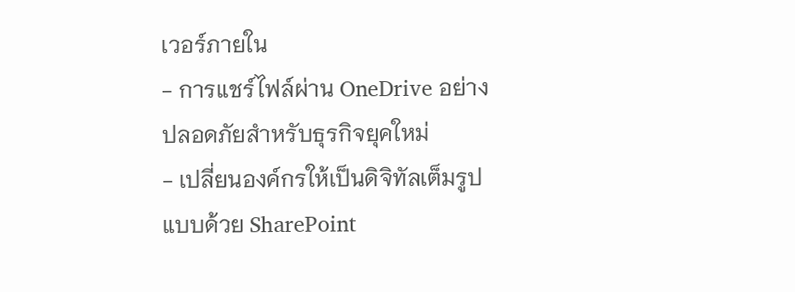เวอร์ภายใน
- การแชร์ไฟล์ผ่าน OneDrive อย่างปลอดภัยสำหรับธุรกิจยุคใหม่
- เปลี่ยนองค์กรให้เป็นดิจิทัลเต็มรูปแบบด้วย SharePoint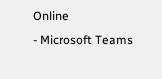Online
- Microsoft Teams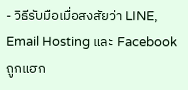- วิธีรับมือเมื่อสงสัยว่า LINE, Email Hosting และ Facebook ถูกแฮก